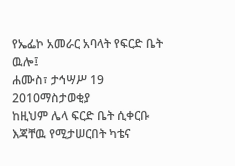የኤፌኮ አመራር አባላት የፍርድ ቤት ዉሎ፤
ሐሙስ፣ ታኅሣሥ 19 2010ማስታወቂያ
ከዚህም ሌላ ፍርድ ቤት ሲቀርቡ እጃቸዉ የሚታሠርበት ካቴና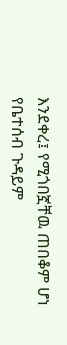እንደቀረ፤ የሚጎበኟቸዉ ጠበቆም ሆነ የቤተሰብ ጉዳይም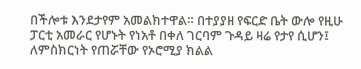በችሎቱ እንደታየም አመልክተዋል። በተያያዘ የፍርድ ቤት ውሎ የዚሁ ፓርቲ አመራር የሆኑት የነአቶ በቀለ ገርባም ጉዳይ ዛሬ የታየ ሲሆን፤ ለምስክርነት የጠሯቸው የኦሮሚያ ክልል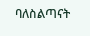ባለስልጣናት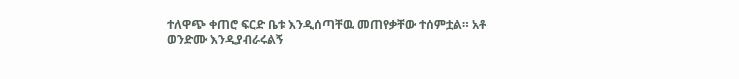ተለዋጭ ቀጠሮ ፍርድ ቤቱ እንዲሰጣቸዉ መጠየቃቸው ተሰምቷል። አቶ ወንድሙ እንዲያብራሩልኝ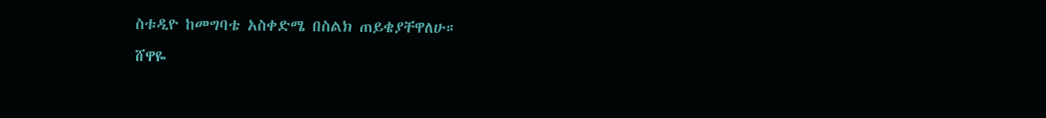ስቱዲዮ ከመግባቴ አስቀድሜ በስልክ ጠይቄያቸዋለሁ።
ሸዋዬ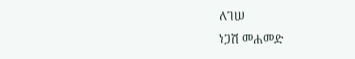ለገሠ
ነጋሽ መሐመድ